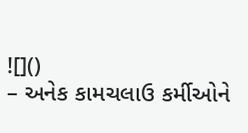![]()
– અનેક કામચલાઉ કર્મીઓને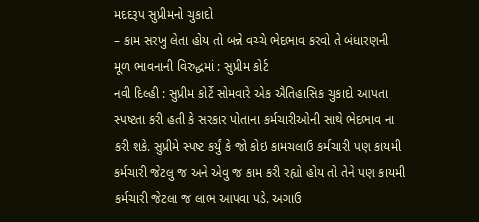મદદરૂપ સુપ્રીમનો ચુકાદો
– કામ સરખુ લેતા હોય તો બન્ને વચ્ચે ભેદભાવ કરવો તે બંધારણની મૂળ ભાવનાની વિરુદ્ધમાં : સુપ્રીમ કોર્ટ
નવી દિલ્હી : સુપ્રીમ કોર્ટે સોમવારે એક ઐતિહાસિક ચુકાદો આપતા સ્પષ્ટતા કરી હતી કે સરકાર પોતાના કર્મચારીઓની સાથે ભેદભાવ ના કરી શકે. સુપ્રીમે સ્પષ્ટ કર્યું કે જો કોઇ કામચલાઉ કર્મચારી પણ કાયમી કર્મચારી જેટલુ જ અને એવુ જ કામ કરી રહ્યો હોય તો તેને પણ કાયમી કર્મચારી જેટલા જ લાભ આપવા પડે. અગાઉ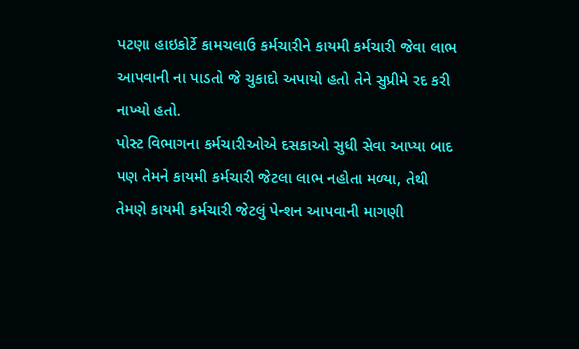પટણા હાઇકોર્ટે કામચલાઉ કર્મચારીને કાયમી કર્મચારી જેવા લાભ આપવાની ના પાડતો જે ચુકાદો અપાયો હતો તેને સુપ્રીમે રદ કરી નાખ્યો હતો.
પોસ્ટ વિભાગના કર્મચારીઓએ દસકાઓ સુધી સેવા આપ્યા બાદ પણ તેમને કાયમી કર્મચારી જેટલા લાભ નહોતા મળ્યા, તેથી તેમણે કાયમી કર્મચારી જેટલું પેન્શન આપવાની માગણી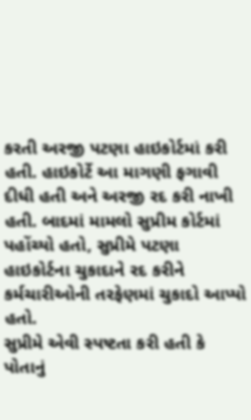કરતી અરજી પટણા હાઇકોર્ટમાં કરી હતી. હાઇકોર્ટે આ માગણી ફગાવી દીધી હતી અને અરજી રદ કરી નાખી હતી. બાદમાં મામલો સુપ્રીમ કોર્ટમાં પહોંચ્યો હતો, સુપ્રીમે પટણા હાઇકોર્ટના ચુકાદાને રદ કરીને કર્મચારીઓની તરફેણમાં ચુકાદો આપ્યો હતો.
સુપ્રીમે એવી સ્પષ્ટતા કરી હતી કે પોતાનું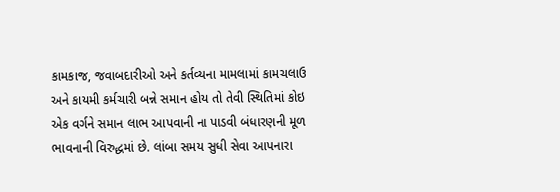કામકાજ, જવાબદારીઓ અને કર્તવ્યના મામલામાં કામચલાઉ અને કાયમી કર્મચારી બન્ને સમાન હોય તો તેવી સ્થિતિમાં કોઇ એક વર્ગને સમાન લાભ આપવાની ના પાડવી બંધારણની મૂળ ભાવનાની વિરુદ્ધમાં છે. લાંબા સમય સુધી સેવા આપનારા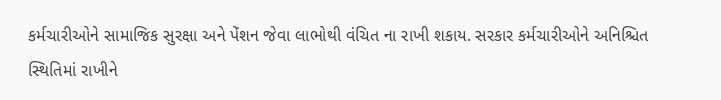કર્મચારીઓને સામાજિક સુરક્ષા અને પેંશન જેવા લાભોથી વંચિત ના રાખી શકાય. સરકાર કર્મચારીઓને અનિશ્ચિત સ્થિતિમાં રાખીને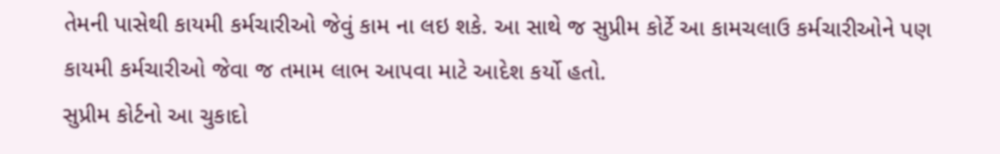તેમની પાસેથી કાયમી કર્મચારીઓ જેવું કામ ના લઇ શકે. આ સાથે જ સુપ્રીમ કોર્ટે આ કામચલાઉ કર્મચારીઓને પણ કાયમી કર્મચારીઓ જેવા જ તમામ લાભ આપવા માટે આદેશ કર્યો હતો.
સુપ્રીમ કોર્ટનો આ ચુકાદો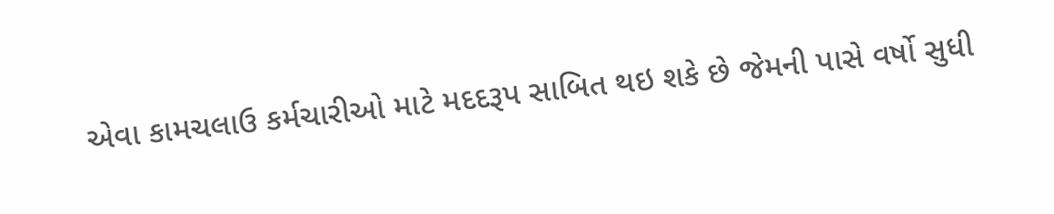એવા કામચલાઉ કર્મચારીઓ માટે મદદરૂપ સાબિત થઇ શકે છે જેમની પાસે વર્ષો સુધી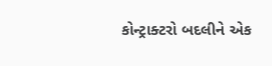કોન્ટ્રાક્ટરો બદલીને એક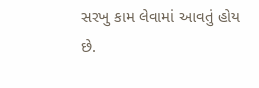સરખુ કામ લેવામાં આવતું હોય છે.